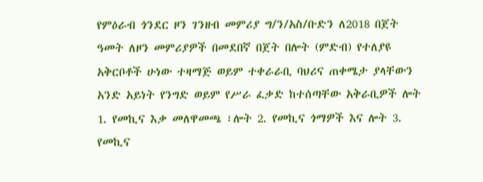የምዕራብ ጎንደር ዞን ገንዘብ መምሪያ ግ/ን/አስ/ቡድን ለ2018 በጀት ዓመት ለዞን መምሪያዎች በመደበኛ በጀት በሎት (ምድብ) የተለያዩ አቅርቦቶች ሁነው ተዛማጅ ወይም ተቀራራቢ ባህሪና ጠቀሜታ ያላቸውን አንድ አይነት የንግድ ወይም የሥራ ፈቃድ ከተሰጣቸው አቅራቢዎች ሎት 1. የመኪና እቃ መለዋመጫ ፣ሎት 2. የመኪና ጎማዎች እና ሎት 3. የመኪና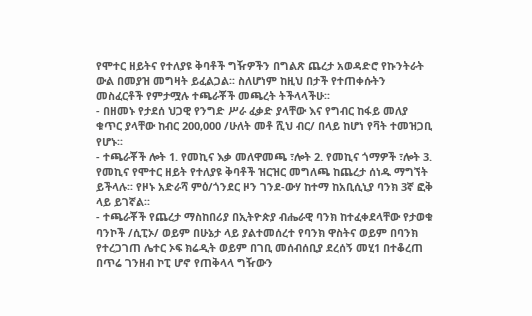የሞተር ዘይትና የተለያዩ ቅባቶች ግዥዎችን በግልጽ ጨረታ አወዳድሮ የኩንትራት ውል በመያዝ መግዛት ይፈልጋል፡፡ ስለሆነም ከዚህ በታች የተጠቀሱትን መስፈርቶች የምታሟሉ ተጫራቾች መጫረት ትችላላችሁ፡፡
- በዘመኑ የታደሰ ህጋዊ የንግድ ሥራ ፈቃድ ያላቸው እና የግብር ከፋይ መለያ ቁጥር ያላቸው ከብር 200,000 /ሁለት መቶ ሺህ ብር/ በላይ ከሆነ የቫት ተመዝጋቢ የሆኑ፡፡
- ተጫራቾች ሎት 1. የመኪና እቃ መለዋመጫ ፣ሎት 2. የመኪና ጎማዎች ፣ሎት 3. የመኪና የሞተር ዘይት የተለያዩ ቅባቶች ዝርዝር መግለጫ ከጨረታ ሰነዱ ማግኘት ይችላሉ፡፡ የዞኑ አድራሻ ምዕ/ጎንደር ዞን ገንደ-ውሃ ከተማ ከአቢሲኒያ ባንክ 3ኛ ፎቅ ላይ ይገኛል፡፡
- ተጫራቾች የጨረታ ማስከበሪያ በኢትዮጵያ ብሔራዊ ባንክ ከተፈቀደላቸው የታወቁ ባንኮች /ሲፒኦ/ ወይም በሁኔታ ላይ ያልተመሰረተ የባንክ ዋስትና ወይም በባንክ የተረጋገጠ ሌተር ኦፍ ክሬዲት ወይም በገቢ መሰብሰቢያ ደረሰኝ መሂ1 በተቆረጠ በጥሬ ገንዘብ ኮፒ ሆኖ የጠቅላላ ግዥውን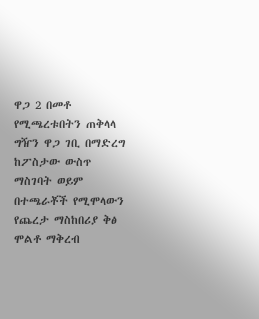ዋጋ 2 በመቶ የሚጫረቱበትን ጠቅላላ ግዥን ዋጋ ገቢ በማድረግ ከፖስታው ውስጥ ማስገባት ወይም በተጫራቾች የሚሞላውን የጨረታ ማስከበሪያ ቅፅ ሞልቶ ማቅረብ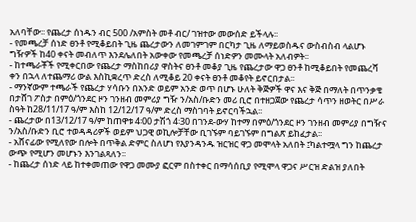አለባቸው፡፡ የጨረታ ሰነዱን ብር 500 /አምስት መቶ ብር/ ገዝተው መውሰድ ይችላሉ፡፡
- የመጫረቻ ሰነድ ፀንቶ የሚቆይበት ጊዜ ጨረታውን ለመገምገም በርካታ ጊዜ ለማይወስዱና ውስብስብ ላልሆኑ ግዥዎች ከ40 ቀናት መብለጥ እንደሌለበት አውቀው የመጫረቻ ሰነድዎን መሙላት አለብዎት፡፡
- ከተጫራቾች የሚቀርበው የጨረታ ማስከበሪያ ዋስትና ፀንቶ መቆያ ጊዜ የጨረታው ዋጋ ፀንቶ ከሚቆይበት የመጨረሻ ቀን በኋላ ለተጨማሪ ውል እስኪቋረጥ ድረስ ለሚቆይ 20 ቀናት ፀንቶ መቆየት ይኖርበታል፡፡
- ማንኛውም ተጫራች የጨረታ ሃሳቡን በአንድ ወይም አንድ ወጥ በሆኑ ሁለት ቅጅዎች ዋና እና ቅጅ በማለት በጥንቃቄ በታሸገ ፖስታ በምዕ/ጎንደር ዞን ገንዘብ መምሪያ ግዥ ን/አስ/ቡድን መሪ ቢሮ በተዘጋጀው የጨረታ ሳጥን ዘወትር በሥራ ስዓት ከ28/11/17 ዓ/ም እስከ 12/12/17 ዓ/ም ድረስ ማስገባት ይኖርባችኋል፡፡
- ጨረታው በ13/12/17 ዓ/ም ከጠዋቱ 4፡00 ታሽጎ 4፡30 በገንደ-ውሃ ከተማ በምዕ/ጎንደር ዞን ገንዘብ መምሪያ በግዥና ን/አስ/ቡድን ቢሮ ተወዳዳሪዎች ወይም ህጋዊ ወኪሎቻቸው ቢገኙም ባይገኙም በግልጽ ይከፈታል፡፡
- አሸናፊው የሚለየው በሎት በጥቅል ድምር ስለሆነ የእያንዳንዱ ዝርዝር ዋጋ መሞላት አለበት ፤ካልተሟላ ግን ከጨረታ ውጭ የሚሆን መሆኑን እንገልጻለን፡፡
- ከጨረታ ሰነድ ላይ ከተቀመጠው የዋጋ መሙያ ፎርም በስተቀር በማሳሰቢያ የሚሞላ ዋጋና ሥርዝ ድልዝ ያለበት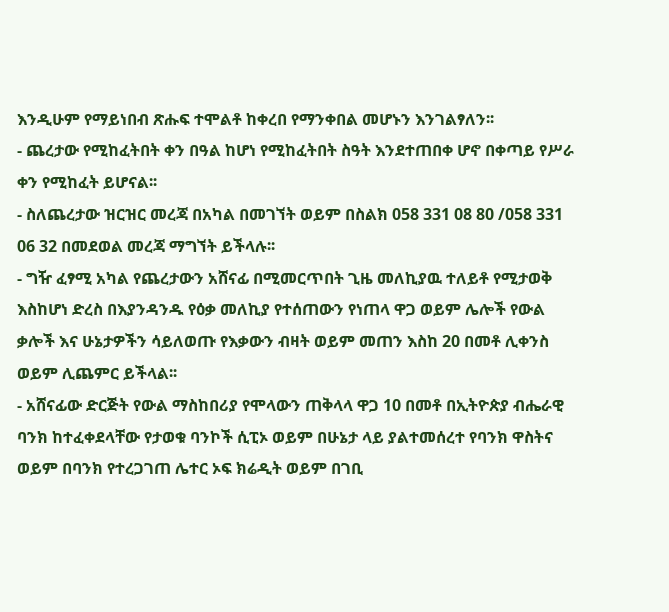እንዲሁም የማይነበብ ጽሑፍ ተሞልቶ ከቀረበ የማንቀበል መሆኑን እንገልፃለን፡፡
- ጨረታው የሚከፈትበት ቀን በዓል ከሆነ የሚከፈትበት ስዓት እንደተጠበቀ ሆኖ በቀጣይ የሥራ ቀን የሚከፈት ይሆናል፡፡
- ስለጨረታው ዝርዝር መረጃ በአካል በመገኘት ወይም በስልክ 058 331 08 80 /058 331 06 32 በመደወል መረጃ ማግኘት ይችላሉ፡፡
- ግዥ ፈፃሚ አካል የጨረታውን አሸናፊ በሚመርጥበት ጊዜ መለኪያዉ ተለይቶ የሚታወቅ እስከሆነ ድረስ በእያንዳንዱ የዕቃ መለኪያ የተሰጠውን የነጠላ ዋጋ ወይም ሌሎች የውል ቃሎች እና ሁኔታዎችን ሳይለወጡ የእቃውን ብዛት ወይም መጠን እስከ 20 በመቶ ሊቀንስ ወይም ሊጨምር ይችላል፡፡
- አሸናፊው ድርጅት የውል ማስከበሪያ የሞላውን ጠቅላላ ዋጋ 10 በመቶ በኢትዮጵያ ብሔራዊ ባንክ ከተፈቀደላቸው የታወቁ ባንኮች ሲፒኦ ወይም በሁኔታ ላይ ያልተመሰረተ የባንክ ዋስትና ወይም በባንክ የተረጋገጠ ሌተር ኦፍ ክሬዲት ወይም በገቢ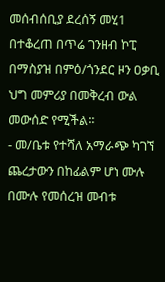መሰብሰቢያ ደረሰኝ መሂ1 በተቆረጠ በጥሬ ገንዘብ ኮፒ በማስያዝ በምዕ/ጎንደር ዞን ዐቃቢ ህግ መምሪያ በመቅረብ ውል መውሰድ የሚችል፡፡
- መ/ቤቱ የተሻለ አማራጭ ካገኘ ጨረታውን በከፊልም ሆነ ሙሉ በሙሉ የመሰረዝ መብቱ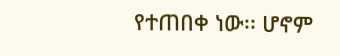የተጠበቀ ነው፡፡ ሆኖም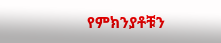የምክንያቶቹን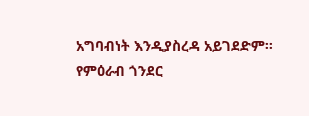አግባብነት እንዲያስረዳ አይገደድም፡፡
የምዕራብ ጎንደር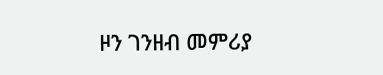ዞን ገንዘብ መምሪያ